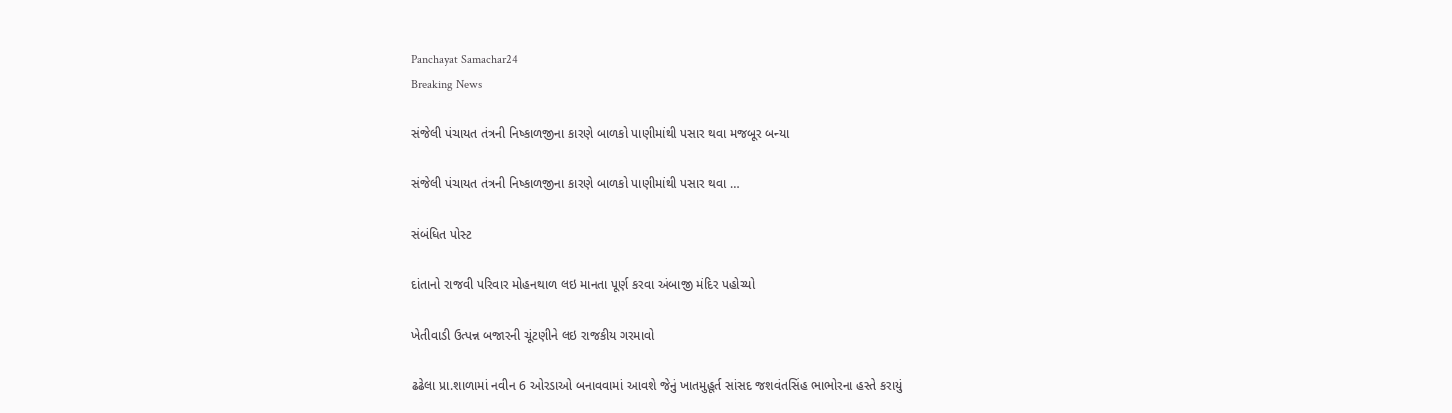Panchayat Samachar24
Breaking News

સંજેલી પંચાયત તંત્રની નિષ્કાળજીના કારણે બાળકો પાણીમાંથી પસાર થવા મજબૂર બન્યા

સંજેલી પંચાયત તંત્રની નિષ્કાળજીના કારણે બાળકો પાણીમાંથી પસાર થવા …

સંબંધિત પોસ્ટ

દાંતાનો રાજવી પરિવાર મોહનથાળ લઇ માનતા પૂર્ણ કરવા અંબાજી મંદિર પહોચ્યો

ખેતીવાડી ઉત્પન્ન બજારની ચૂંટણીને લઇ રાજકીય ગરમાવો

ઢઢેલા પ્રા.શાળામાં નવીન 6 ઓરડાઓ બનાવવામાં આવશે જેનું ખાતમુહૂર્ત સાંસદ જશવંતસિંહ ભાભોરના હસ્તે કરાયું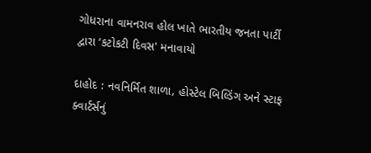ગોધરાના વામનરાવ હોલ ખાતે ભારતીય જનતા પાર્ટી દ્વારા ‘કટોકટી દિવસ' મનાવાયો

દાહોદ : નવનિર્મિત શાળા, હોસ્ટેલ બિલ્ડિંગ અને સ્ટાફ ક્વાર્ટર્સનું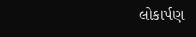લોકાર્પણ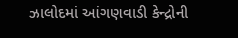ઝાલોદમાં આંગણવાડી કેન્દ્રોની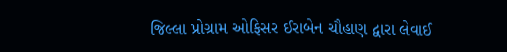જિલ્લા પ્રોગ્રામ ઓફિસર ઈરાબેન ચૌહાણ દ્વારા લેવાઈ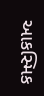આકસ્મિક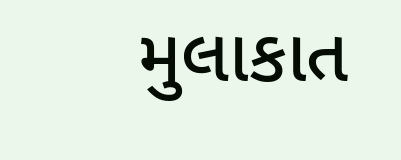મુલાકાત